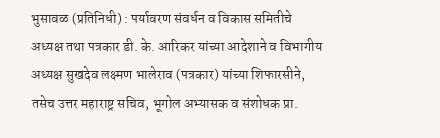भुसावळ (प्रतिनिधी) : पर्यावरण संवर्धन व विकास समितीचे अध्यक्ष तथा पत्रकार डी. के. आरिकर यांच्या आदेशाने व विभागीय अध्यक्ष सुखदेव लक्ष्मण भालेराव (पत्रकार) यांच्या शिफारसीने, तसेच उत्तर महाराष्ट्र सचिव, भूगोल अभ्यासक व संशोधक प्रा.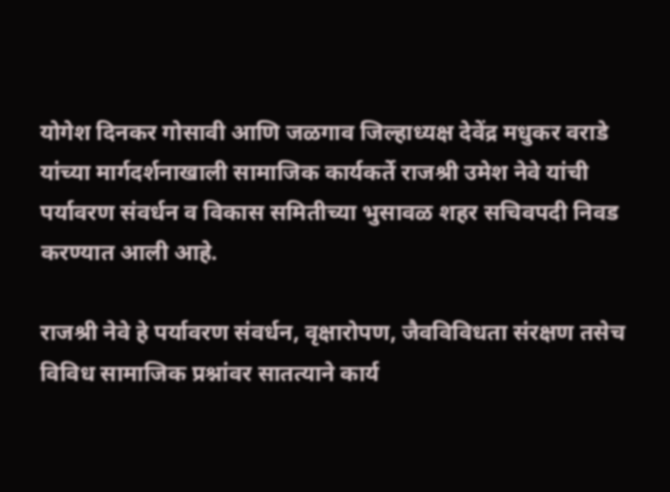योगेश दिनकर गोसावी आणि जळगाव जिल्हाध्यक्ष देवेंद्र मधुकर वराडे यांच्या मार्गदर्शनाखाली सामाजिक कार्यकर्ते राजश्री उमेश नेवे यांची पर्यावरण संवर्धन व विकास समितीच्या भुसावळ शहर सचिवपदी निवड करण्यात आली आहे.

राजश्री नेवे हे पर्यावरण संवर्धन, वृक्षारोपण, जैवविविधता संरक्षण तसेच विविध सामाजिक प्रश्नांवर सातत्याने कार्य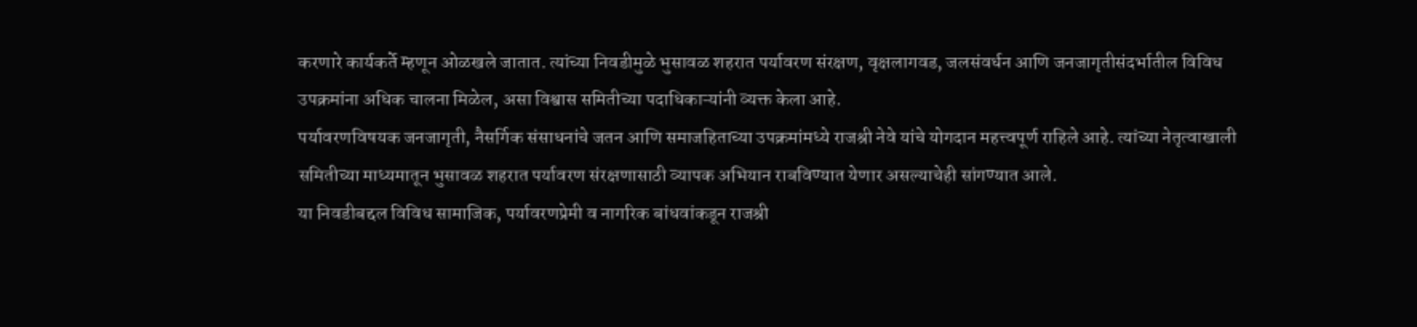करणारे कार्यकर्ते म्हणून ओळखले जातात. त्यांच्या निवडीमुळे भुसावळ शहरात पर्यावरण संरक्षण, वृक्षलागवड, जलसंवर्धन आणि जनजागृतीसंदर्भातील विविध उपक्रमांना अधिक चालना मिळेल, असा विश्वास समितीच्या पदाधिकाऱ्यांनी व्यक्त केला आहे.
पर्यावरणविषयक जनजागृती, नैसर्गिक संसाधनांचे जतन आणि समाजहिताच्या उपक्रमांमध्ये राजश्री नेवे यांचे योगदान महत्त्वपूर्ण राहिले आहे. त्यांच्या नेतृत्वाखाली समितीच्या माध्यमातून भुसावळ शहरात पर्यावरण संरक्षणासाठी व्यापक अभियान राबविण्यात येणार असल्याचेही सांगण्यात आले.
या निवडीबद्दल विविध सामाजिक, पर्यावरणप्रेमी व नागरिक बांधवांकडून राजश्री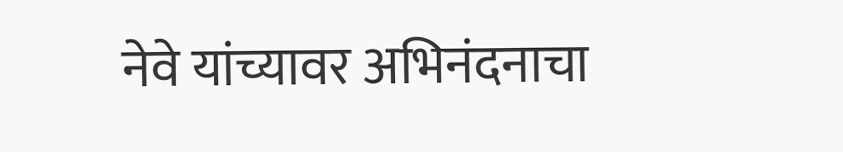नेवे यांच्यावर अभिनंदनाचा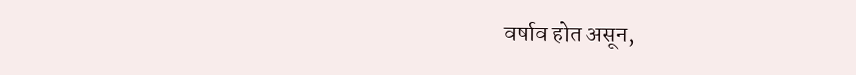वर्षाव होत असून,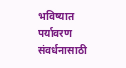भविष्यात पर्यावरण संवर्धनासाठी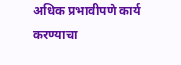अधिक प्रभावीपणे कार्य करण्याचा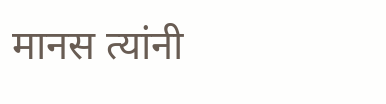मानस त्यांनी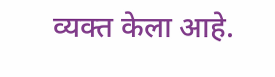व्यक्त केला आहे.